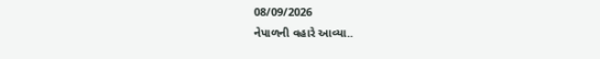08/09/2026
નેપાળની વહારે આવ્યા..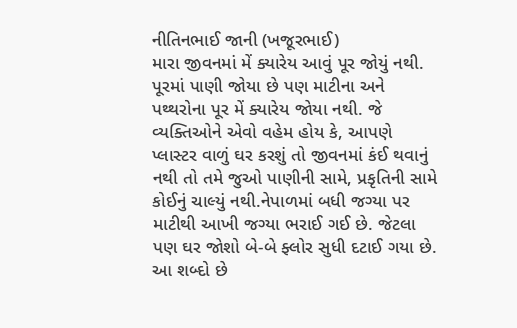નીતિનભાઈ જાની (ખજૂરભાઈ)
મારા જીવનમાં મેં ક્યારેય આવું પૂર જોયું નથી.
પૂરમાં પાણી જોયા છે પણ માટીના અને પથ્થરોના પૂર મેં ક્યારેય જોયા નથી. જે વ્યક્તિઓને એવો વહેમ હોય કે, આપણે પ્લાસ્ટર વાળું ઘર કરશું તો જીવનમાં કંઈ થવાનું નથી તો તમે જુઓ પાણીની સામે, પ્રકૃતિની સામે કોઈનું ચાલ્યું નથી.નેપાળમાં બધી જગ્યા પર માટીથી આખી જગ્યા ભરાઈ ગઈ છે. જેટલા પણ ઘર જોશો બે-બે ફ્લોર સુધી દટાઈ ગયા છે. આ શબ્દો છે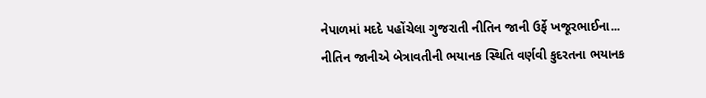નેપાળમાં મદદે પહોંચેલા ગુજરાતી નીતિન જાની ઉર્ફે ખજૂરભાઈના...
નીતિન જાનીએ બેત્રાવતીની ભયાનક સ્થિતિ વર્ણવી કુદરતના ભયાનક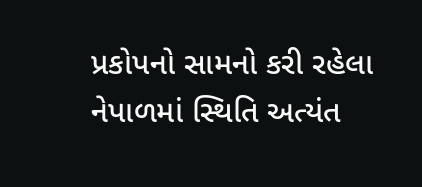પ્રકોપનો સામનો કરી રહેલા નેપાળમાં સ્થિતિ અત્યંત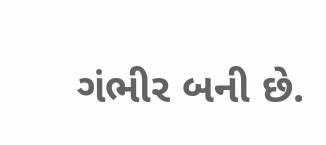ગંભીર બની છે.